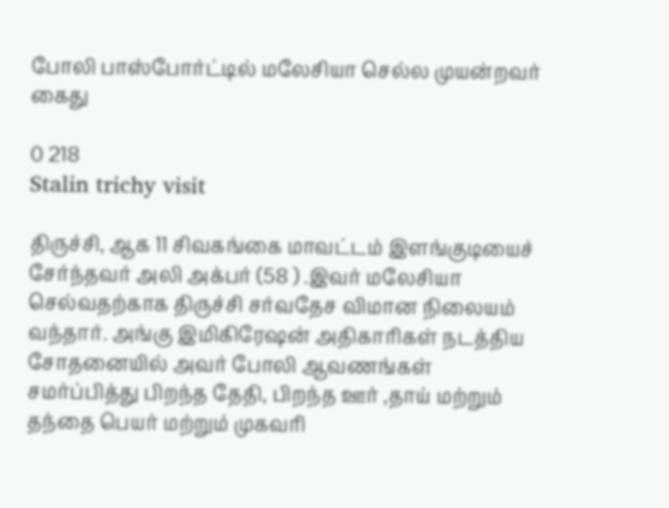போலி பாஸ்போர்ட்டில் மலேசியா செல்ல முயன்றவர் கைது

0 218
Stalin trichy visit

திருச்சி, ஆக 11 சிவகங்கை மாவட்டம் இளங்குடியைச் சேர்ந்தவர் அலி அக்பர் (58 ) .இவர் மலேசியா செல்வதற்காக திருச்சி சர்வதேச விமான நிலையம் வந்தார். அங்கு இமிகிரேஷன் அதிகாரிகள் நடத்திய சோதனையில் அவர் போலி ஆவணங்கள் சமர்ப்பித்து பிறந்த தேதி, பிறந்த ஊர் ,தாய் மற்றும் தந்தை பெயர் மற்றும் முகவரி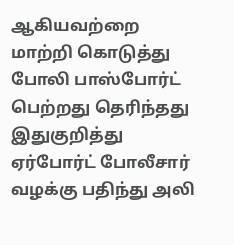ஆகியவற்றை மாற்றி கொடுத்து போலி பாஸ்போர்ட் பெற்றது தெரிந்தது இதுகுறித்து ஏர்போர்ட் போலீசார் வழக்கு பதிந்து அலி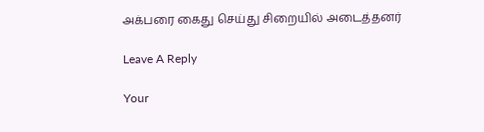அக்பரை கைது செய்து சிறையில் அடைத்தனர்

Leave A Reply

Your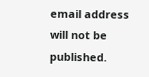email address will not be published.